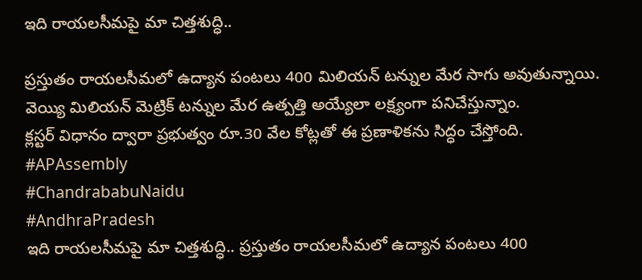ఇది రాయలసీమపై మా చిత్తశుద్ధి..

ప్రస్తుతం రాయలసీమలో ఉద్యాన పంటలు 400 మిలియన్ టన్నుల మేర సాగు అవుతున్నాయి.
వెయ్యి మిలియన్ మెట్రిక్ టన్నుల మేర ఉత్పత్తి అయ్యేలా లక్ష్యంగా పనిచేస్తున్నాం.
క్లస్టర్ విధానం ద్వారా ప్రభుత్వం రూ.30 వేల కోట్లతో ఈ ప్రణాళికను సిద్ధం చేస్తోంది.
#APAssembly
#ChandrababuNaidu
#AndhraPradesh
ఇది రాయలసీమపై మా చిత్తశుద్ధి.. ప్రస్తుతం రాయలసీమలో ఉద్యాన పంటలు 400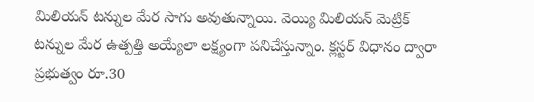మిలియన్ టన్నుల మేర సాగు అవుతున్నాయి. వెయ్యి మిలియన్ మెట్రిక్ టన్నుల మేర ఉత్పత్తి అయ్యేలా లక్ష్యంగా పనిచేస్తున్నాం. క్లస్టర్ విధానం ద్వారా ప్రభుత్వం రూ.30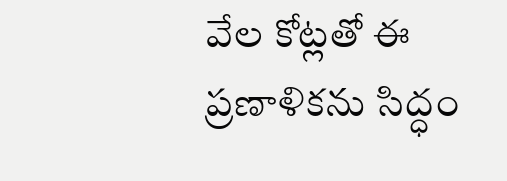వేల కోట్లతో ఈ ప్రణాళికను సిద్ధం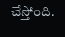చేస్తోంది.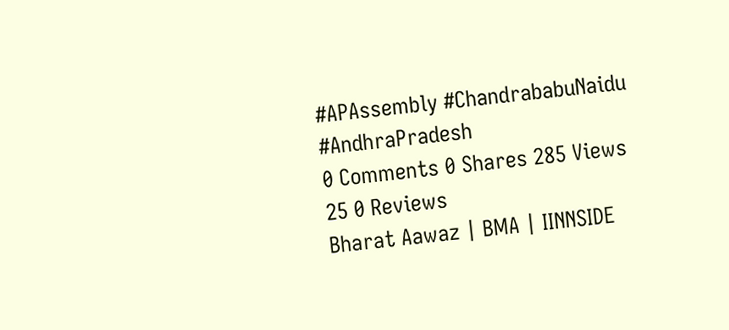#APAssembly #ChandrababuNaidu #AndhraPradesh
0 Comments 0 Shares 285 Views 25 0 Reviews
Bharat Aawaz | BMA | IINNSIDE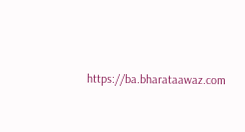https://ba.bharataawaz.com